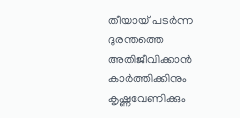തീയായ് പടര്‍ന്ന ദുരന്തത്തെ അതിജീവിക്കാന്‍ കാര്‍ത്തിക്കിനും കൃഷ്ണവേണിക്കും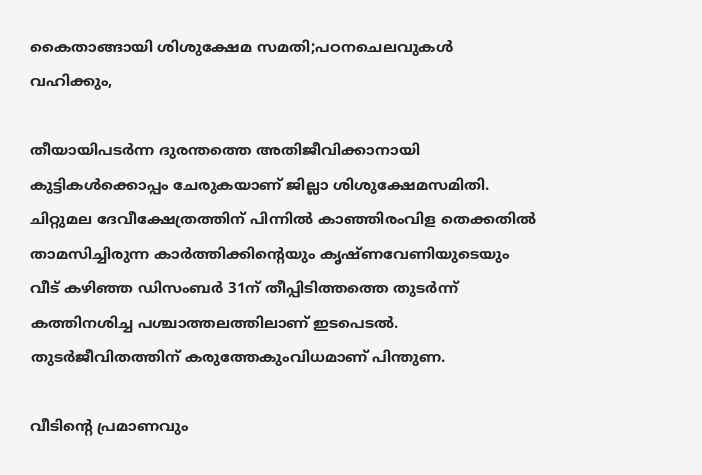കൈതാങ്ങായി ശിശുക്ഷേമ സമതി;പഠനചെലവുകള്‍ വഹിക്കും,

തീയായിപടര്‍ന്ന ദുരന്തത്തെ അതിജീവിക്കാനായി കുട്ടികള്‍ക്കൊപ്പം ചേരുകയാണ് ജില്ലാ ശിശുക്ഷേമസമിതി. ചിറ്റുമല ദേവീക്ഷേത്രത്തിന് പിന്നില്‍ കാഞ്ഞിരംവിള തെക്കതില്‍ താമസിച്ചിരുന്ന കാര്‍ത്തിക്കിന്റെയും കൃഷ്ണവേണിയുടെയും വീട് കഴിഞ്ഞ ഡിസംബര്‍ 31ന് തീപ്പിടിത്തത്തെ തുടര്‍ന്ന് കത്തിനശിച്ച പശ്ചാത്തലത്തിലാണ് ഇടപെടല്‍. തുടര്‍ജീവിതത്തിന് കരുത്തേകുംവിധമാണ് പിന്തുണ.

വീടിന്റെ പ്രമാണവും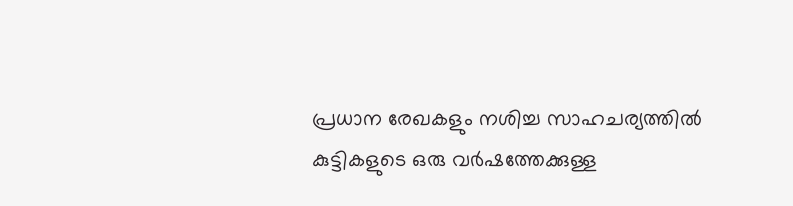പ്രധാന രേഖകളും നശിച്ച സാഹചര്യത്തില്‍ കുട്ടികളുടെ ഒരു വര്‍ഷത്തേക്കുള്ള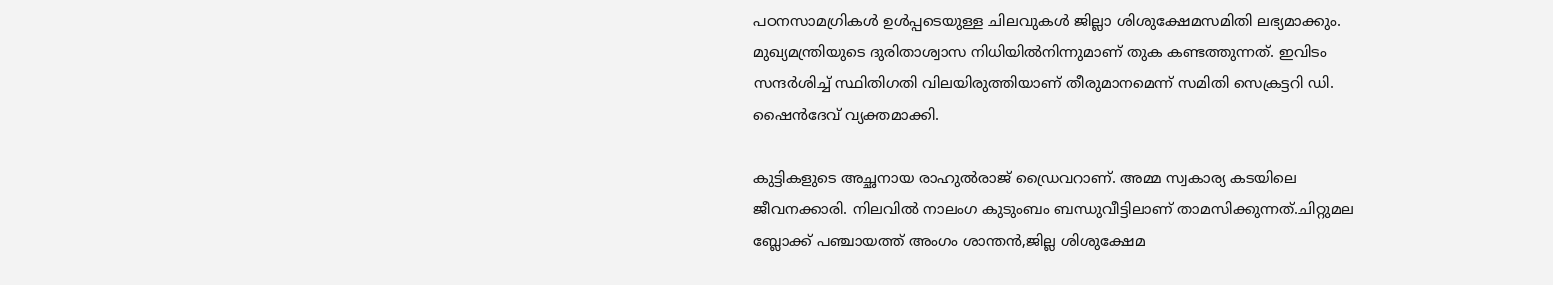പഠനസാമഗ്രികള്‍ ഉള്‍പ്പടെയുള്ള ചിലവുകള്‍ ജില്ലാ ശിശുക്ഷേമസമിതി ലഭ്യമാക്കും. മുഖ്യമന്ത്രിയുടെ ദുരിതാശ്വാസ നിധിയില്‍നിന്നുമാണ് തുക കണ്ടത്തുന്നത്. ഇവിടം സന്ദര്‍ശിച്ച് സ്ഥിതിഗതി വിലയിരുത്തിയാണ് തീരുമാനമെന്ന് സമിതി സെക്രട്ടറി ഡി. ഷൈന്‍ദേവ് വ്യക്തമാക്കി.

കുട്ടികളുടെ അച്ഛനായ രാഹുല്‍രാജ് ഡ്രൈവറാണ്. അമ്മ സ്വകാര്യ കടയിലെ ജീവനക്കാരി. നിലവില്‍ നാലംഗ കുടുംബം ബന്ധുവീട്ടിലാണ് താമസിക്കുന്നത്.ചിറ്റുമല ബ്ലോക്ക് പഞ്ചായത്ത് അംഗം ശാന്തന്‍,ജില്ല ശിശുക്ഷേമ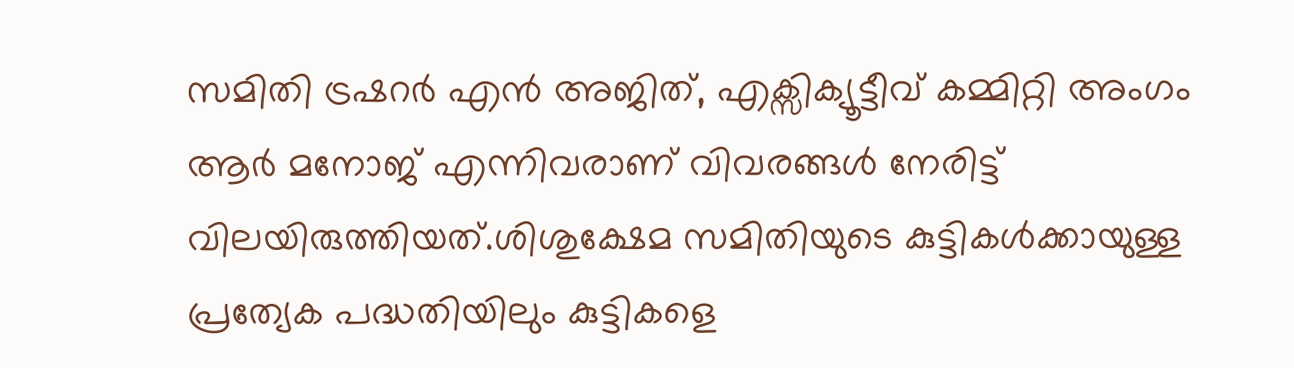സമിതി ട്രഷറര്‍ എന്‍ അജിത്, എക്സിക്യൂട്ടീവ് കമ്മിറ്റി അംഗം ആര്‍ മനോജ് എന്നിവരാണ് വിവരങ്ങള്‍ നേരിട്ട് വിലയിരുത്തിയത്.ശിശുക്ഷേമ സമിതിയുടെ കുട്ടികള്‍ക്കായുള്ള പ്രത്യേക പദ്ധതിയിലും കുട്ടികളെ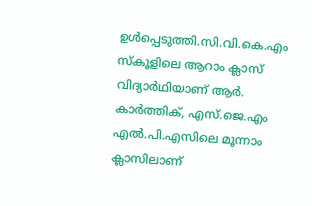ഉള്‍പ്പെടുത്തി.സി.വി.കെ.എം സ്‌കൂളിലെ ആറാം ക്ലാസ് വിദ്യാര്‍ഥിയാണ് ആര്‍. കാര്‍ത്തിക്, എസ്.ജെ.എം എല്‍.പി.എസിലെ മൂന്നാം ക്ലാസിലാണ്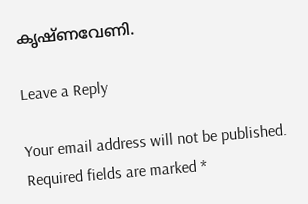കൃഷ്ണവേണി.

Leave a Reply

Your email address will not be published. Required fields are marked *